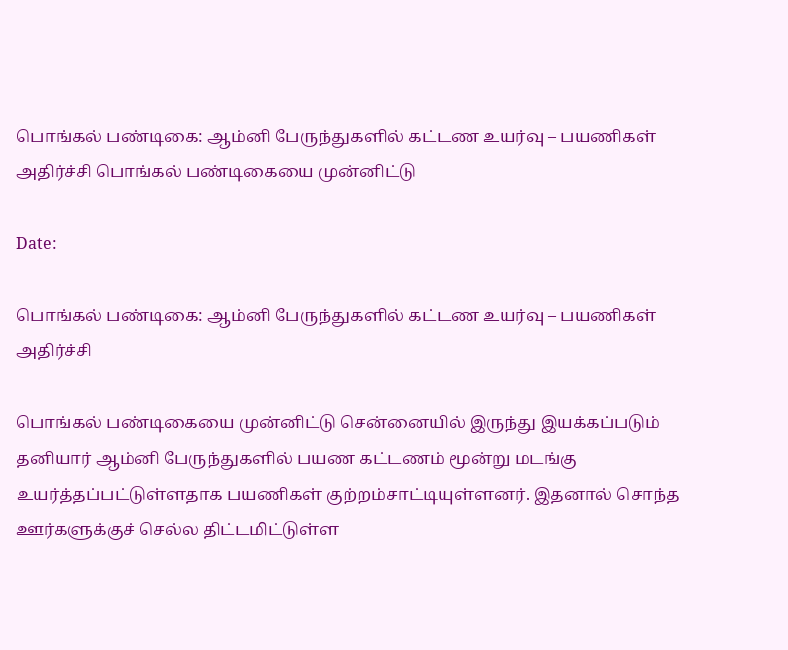பொங்கல் பண்டிகை: ஆம்னி பேருந்துகளில் கட்டண உயர்வு – பயணிகள் அதிர்ச்சி பொங்கல் பண்டிகையை முன்னிட்டு

Date:

பொங்கல் பண்டிகை: ஆம்னி பேருந்துகளில் கட்டண உயர்வு – பயணிகள் அதிர்ச்சி

பொங்கல் பண்டிகையை முன்னிட்டு சென்னையில் இருந்து இயக்கப்படும் தனியார் ஆம்னி பேருந்துகளில் பயண கட்டணம் மூன்று மடங்கு உயர்த்தப்பட்டுள்ளதாக பயணிகள் குற்றம்சாட்டியுள்ளனர். இதனால் சொந்த ஊர்களுக்குச் செல்ல திட்டமிட்டுள்ள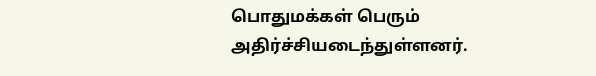பொதுமக்கள் பெரும் அதிர்ச்சியடைந்துள்ளனர்.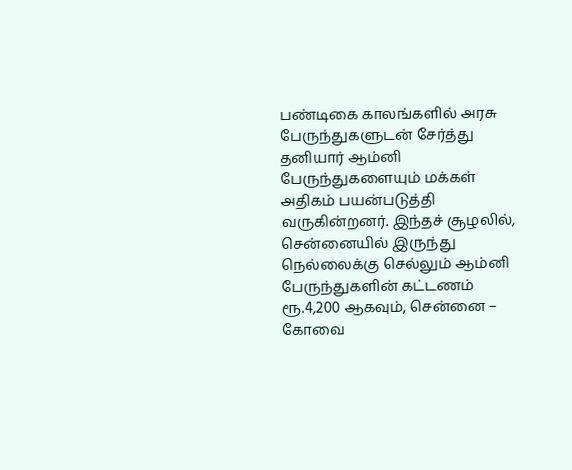பண்டிகை காலங்களில் அரசு பேருந்துகளுடன் சேர்த்து தனியார் ஆம்னி பேருந்துகளையும் மக்கள் அதிகம் பயன்படுத்தி வருகின்றனர். இந்தச் சூழலில், சென்னையில் இருந்து நெல்லைக்கு செல்லும் ஆம்னி பேருந்துகளின் கட்டணம் ரூ.4,200 ஆகவும், சென்னை – கோவை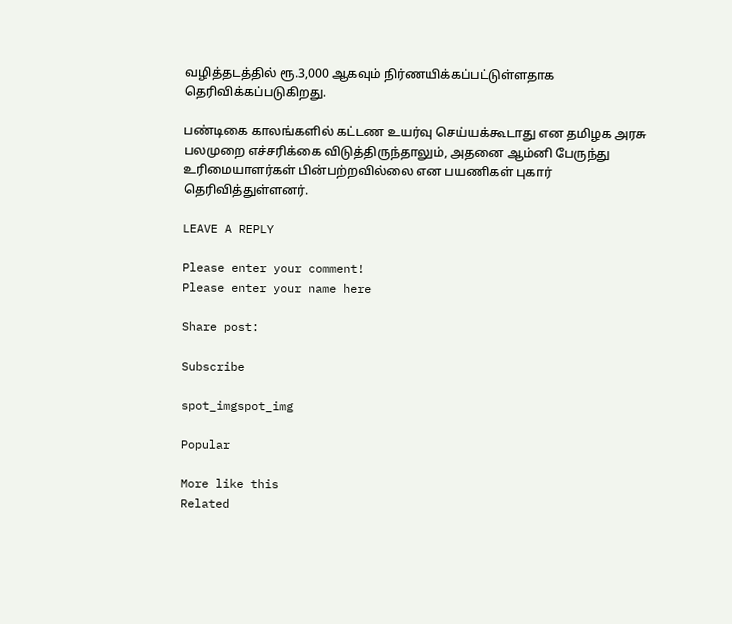வழித்தடத்தில் ரூ.3,000 ஆகவும் நிர்ணயிக்கப்பட்டுள்ளதாக தெரிவிக்கப்படுகிறது.

பண்டிகை காலங்களில் கட்டண உயர்வு செய்யக்கூடாது என தமிழக அரசு பலமுறை எச்சரிக்கை விடுத்திருந்தாலும், அதனை ஆம்னி பேருந்து உரிமையாளர்கள் பின்பற்றவில்லை என பயணிகள் புகார் தெரிவித்துள்ளனர்.

LEAVE A REPLY

Please enter your comment!
Please enter your name here

Share post:

Subscribe

spot_imgspot_img

Popular

More like this
Related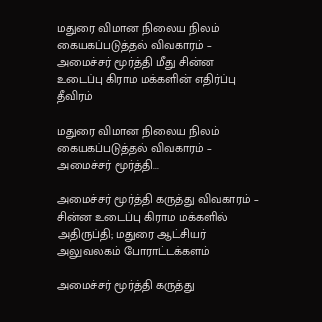மதுரை விமான நிலைய நிலம் கையகப்படுத்தல் விவகாரம் – அமைச்சர் மூர்த்தி மீது சின்ன உடைப்பு கிராம மக்களின் எதிர்ப்பு தீவிரம்

மதுரை விமான நிலைய நிலம் கையகப்படுத்தல் விவகாரம் – அமைச்சர் மூர்த்தி...

அமைச்சர் மூர்த்தி கருத்து விவகாரம் – சின்ன உடைப்பு கிராம மக்களில் அதிருப்தி; மதுரை ஆட்சியர் அலுவலகம் போராட்டக்களம்

அமைச்சர் மூர்த்தி கருத்து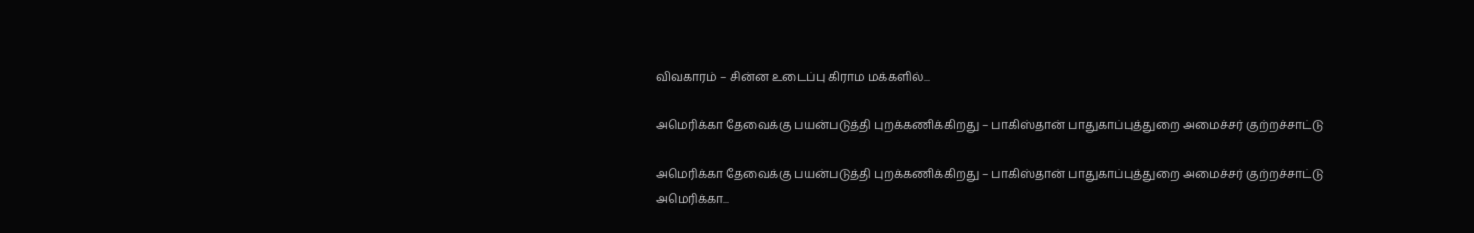விவகாரம் – சின்ன உடைப்பு கிராம மக்களில்...

அமெரிக்கா தேவைக்கு பயன்படுத்தி புறக்கணிக்கிறது – பாகிஸ்தான் பாதுகாப்புத்துறை அமைச்சர் குற்றச்சாட்டு

அமெரிக்கா தேவைக்கு பயன்படுத்தி புறக்கணிக்கிறது – பாகிஸ்தான் பாதுகாப்புத்துறை அமைச்சர் குற்றச்சாட்டு அமெரிக்கா...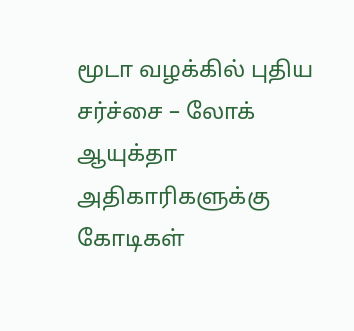மூடா வழக்கில் புதிய சர்ச்சை – லோக் ஆயுக்தா அதிகாரிகளுக்கு கோடிகள்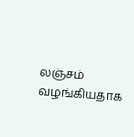லஞ்சம் வழங்கியதாக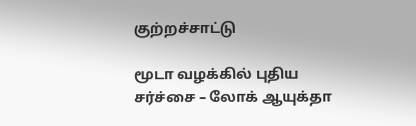குற்றச்சாட்டு

மூடா வழக்கில் புதிய சர்ச்சை – லோக் ஆயுக்தா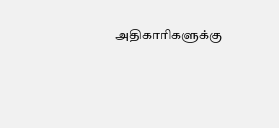அதிகாரிகளுக்கு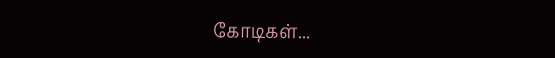கோடிகள்...